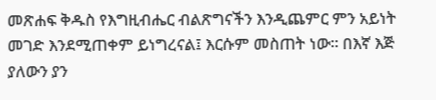መጽሐፍ ቅዱስ የእግዚብሔር ብልጽግናችን እንዲጨምር ምን አይነት መገድ እንደሚጠቀም ይነግረናል፤ እርሱም መስጠት ነው። በእኛ እጅ ያለውን ያን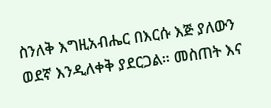ስንለቅ እግዚአብሔር በእርሱ እጅ ያለውን ወደኛ እንዲለቀቅ ያደርጋል። መስጠት እና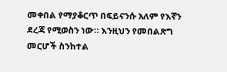መቀበል የማያቆርጥ በፍይናንሱ አለም የእኛን ደረጃ የሚወስን ነው። እንዚህን የመበልጽግ መርሆች ስንከተል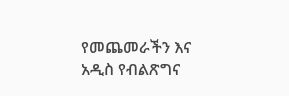የመጨመራችን እና አዲስ የብልጽግና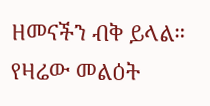ዘመናችን ብቅ ይላል። የዛሬው መልዕት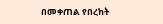በመቀጠል የበረከት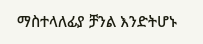ማስተላለፊያ ቻንል እንድትሆኑ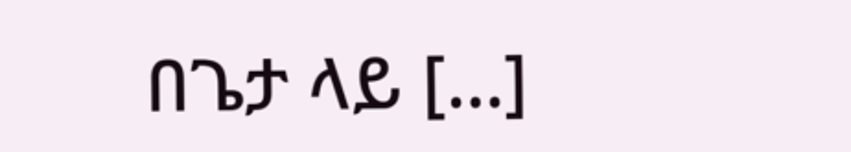በጌታ ላይ […]